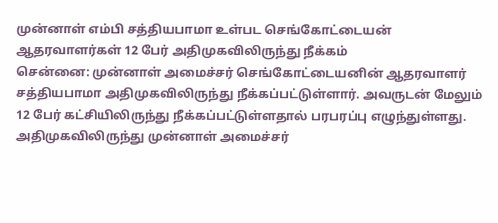முன்னாள் எம்பி சத்தியபாமா உள்பட செங்கோட்டையன் ஆதரவாளர்கள் 12 பேர் அதிமுகவிலிருந்து நீக்கம்
சென்னை: முன்னாள் அமைச்சர் செங்கோட்டையனின் ஆதரவாளர் சத்தியபாமா அதிமுகவிலிருந்து நீக்கப்பட்டுள்ளார். அவருடன் மேலும் 12 பேர் கட்சியிலிருந்து நீக்கப்பட்டுள்ளதால் பரபரப்பு எழுந்துள்ளது. அதிமுகவிலிருந்து முன்னாள் அமைச்சர்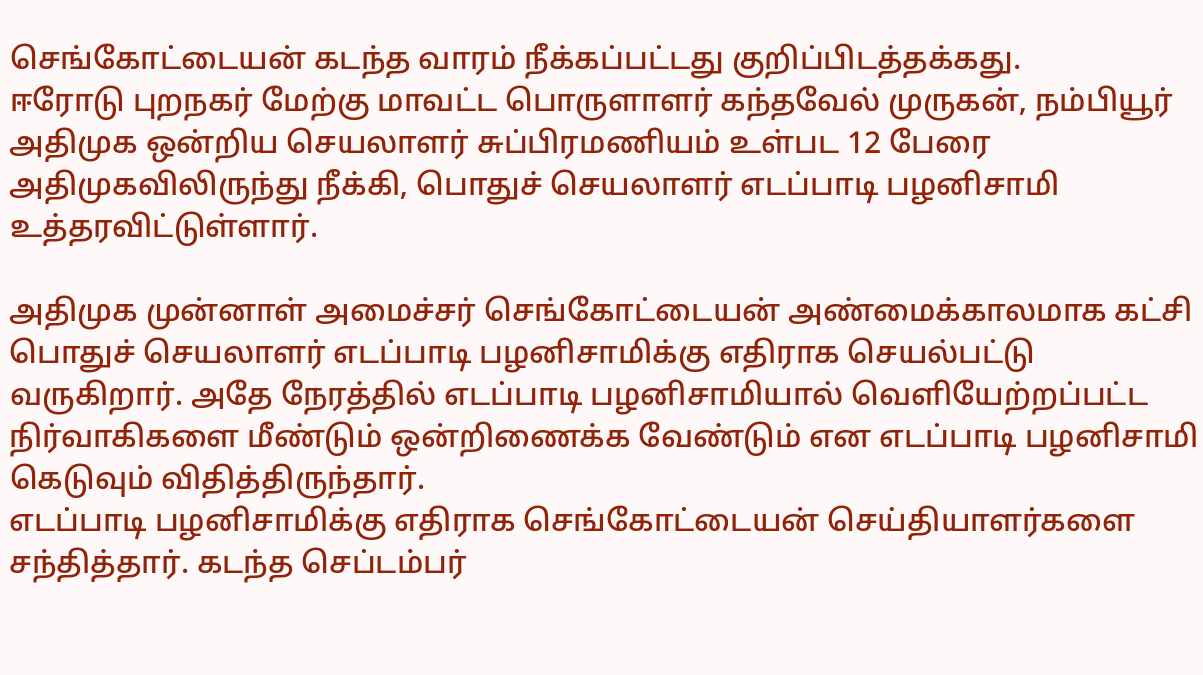செங்கோட்டையன் கடந்த வாரம் நீக்கப்பட்டது குறிப்பிடத்தக்கது.
ஈரோடு புறநகர் மேற்கு மாவட்ட பொருளாளர் கந்தவேல் முருகன், நம்பியூர் அதிமுக ஒன்றிய செயலாளர் சுப்பிரமணியம் உள்பட 12 பேரை அதிமுகவிலிருந்து நீக்கி, பொதுச் செயலாளர் எடப்பாடி பழனிசாமி உத்தரவிட்டுள்ளார்.

அதிமுக முன்னாள் அமைச்சர் செங்கோட்டையன் அண்மைக்காலமாக கட்சி பொதுச் செயலாளர் எடப்பாடி பழனிசாமிக்கு எதிராக செயல்பட்டு வருகிறார். அதே நேரத்தில் எடப்பாடி பழனிசாமியால் வெளியேற்றப்பட்ட நிர்வாகிகளை மீண்டும் ஒன்றிணைக்க வேண்டும் என எடப்பாடி பழனிசாமி கெடுவும் விதித்திருந்தார்.
எடப்பாடி பழனிசாமிக்கு எதிராக செங்கோட்டையன் செய்தியாளர்களை சந்தித்தார். கடந்த செப்டம்பர்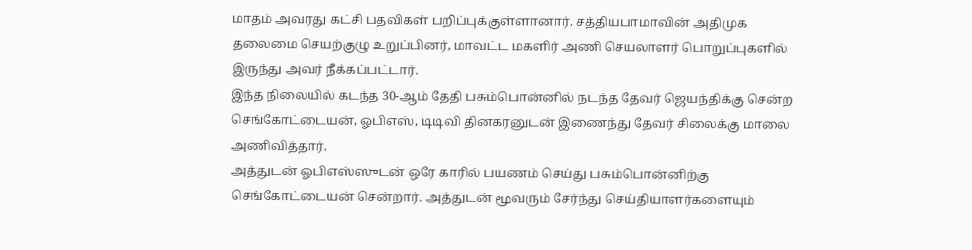மாதம் அவரது கட்சி பதவிகள் பறிப்புக்குள்ளானார். சத்தியபாமாவின் அதிமுக தலைமை செயற்குழு உறுப்பினர், மாவட்ட மகளிர் அணி செயலாளர் பொறுப்புகளில் இருந்து அவர் நீக்கப்பட்டார்.
இந்த நிலையில் கடந்த 30-ஆம் தேதி பசும்பொன்னில் நடந்த தேவர் ஜெயந்திக்கு சென்ற செங்கோட்டையன், ஓபிஎஸ், டிடிவி தினகரனுடன் இணைந்து தேவர் சிலைக்கு மாலை அணிவித்தார்.
அத்துடன் ஓபிஎஸ்ஸுடன் ஒரே காரில் பயணம் செய்து பசும்பொன்னிற்கு செங்கோட்டையன் சென்றார். அத்துடன் மூவரும் சேர்ந்து செய்தியாளர்களையும்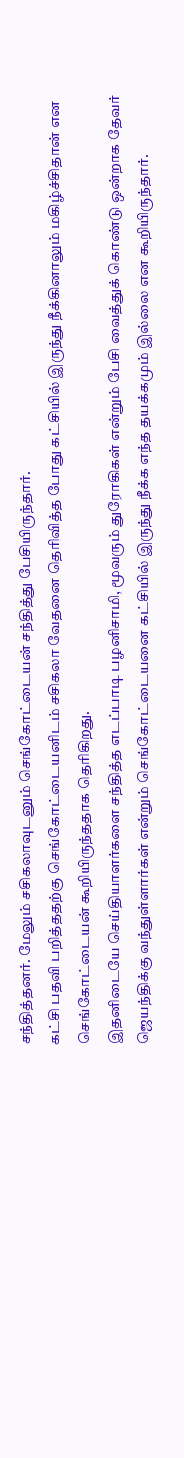சந்தித்தனர். மேலும் சசிகலாவுடனும் செங்கோட்டையன் சந்தித்து பேசியிருந்தார்.
கட்சி பதவி பறித்ததற்கு செங்கோட்டையனிடம் சசிகலா வேதனை தெரிவித்த போது கட்சியில் இருந்து நீக்கினாலும் மகிழ்ச்சிதான் என செங்கோட்டையன் கூறியிருந்ததாக தெரிகிறது.
இதனிடையே செய்தியாளர்களை சந்தித்த எடப்பாடி பழனிசாமி, மூவரும் துரோகிகள் என்றும் பேசி வைத்துக் கொண்டு ஒன்றாக தேவர் ஜெயந்திக்கு வந்துள்ளார்கள் என்றும் செங்கோட்டையனை கட்சியில் இருந்து நீக்க எந்த தயக்கமும் இல்லை என கூறியிருந்தார்.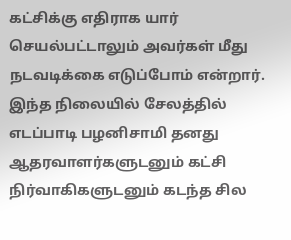கட்சிக்கு எதிராக யார் செயல்பட்டாலும் அவர்கள் மீது நடவடிக்கை எடுப்போம் என்றார். இந்த நிலையில் சேலத்தில் எடப்பாடி பழனிசாமி தனது ஆதரவாளர்களுடனும் கட்சி நிர்வாகிகளுடனும் கடந்த சில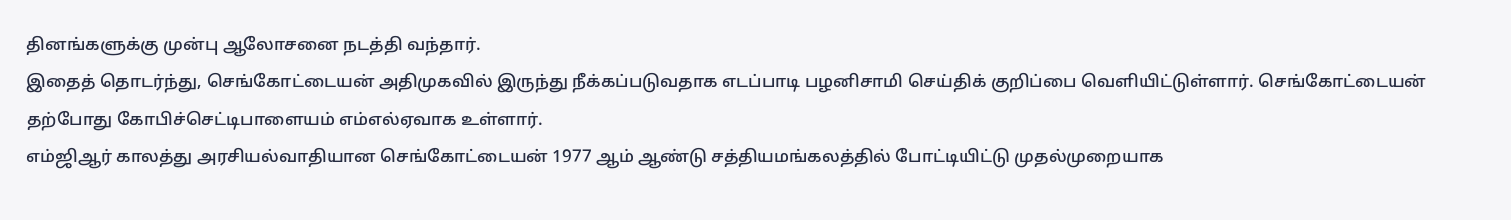தினங்களுக்கு முன்பு ஆலோசனை நடத்தி வந்தார்.
இதைத் தொடர்ந்து, செங்கோட்டையன் அதிமுகவில் இருந்து நீக்கப்படுவதாக எடப்பாடி பழனிசாமி செய்திக் குறிப்பை வெளியிட்டுள்ளார். செங்கோட்டையன் தற்போது கோபிச்செட்டிபாளையம் எம்எல்ஏவாக உள்ளார்.
எம்ஜிஆர் காலத்து அரசியல்வாதியான செங்கோட்டையன் 1977 ஆம் ஆண்டு சத்தியமங்கலத்தில் போட்டியிட்டு முதல்முறையாக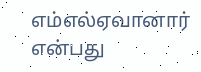எம்எல்ஏவானார் என்பது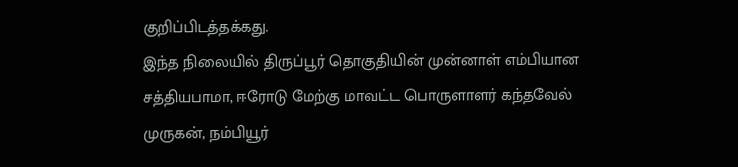குறிப்பிடத்தக்கது.
இந்த நிலையில் திருப்பூர் தொகுதியின் முன்னாள் எம்பியான சத்தியபாமா, ஈரோடு மேற்கு மாவட்ட பொருளாளர் கந்தவேல் முருகன், நம்பியூர்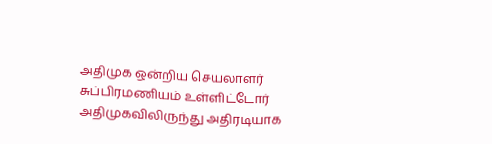அதிமுக ஒன்றிய செயலாளர் சுப்பிரமணியம் உள்ளிட்டோர் அதிமுகவிலிருந்து அதிரடியாக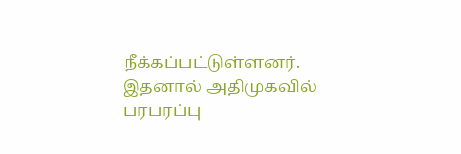நீக்கப்பட்டுள்ளனர். இதனால் அதிமுகவில் பரபரப்பு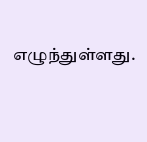எழுந்துள்ளது.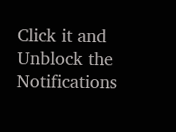Click it and Unblock the Notifications